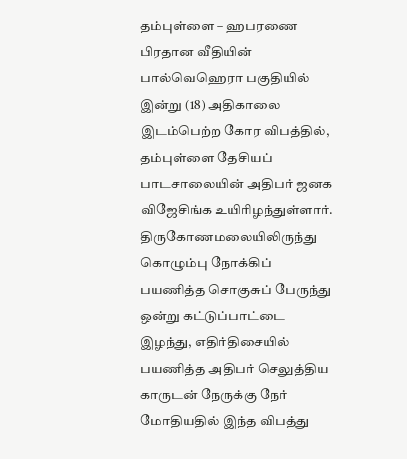தம்புள்ளை – ஹபரணை பிரதான வீதியின் பால்வெஹெரா பகுதியில் இன்று (18) அதிகாலை இடம்பெற்ற கோர விபத்தில், தம்புள்ளை தேசியப் பாடசாலையின் அதிபர் ஜனக விஜேசிங்க உயிரிழந்துள்ளார்.
திருகோணமலையிலிருந்து கொழும்பு நோக்கிப் பயணித்த சொகுசுப் பேருந்து ஒன்று கட்டுப்பாட்டை இழந்து, எதிர்திசையில் பயணித்த அதிபர் செலுத்திய காருடன் நேருக்கு நேர் மோதியதில் இந்த விபத்து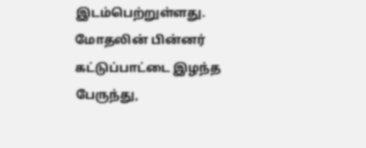இடம்பெற்றுள்ளது.
மோதலின் பின்னர் கட்டுப்பாட்டை இழந்த பேருந்து,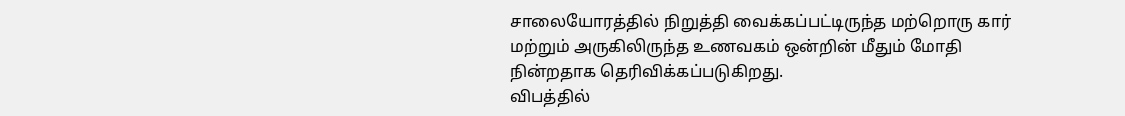சாலையோரத்தில் நிறுத்தி வைக்கப்பட்டிருந்த மற்றொரு கார் மற்றும் அருகிலிருந்த உணவகம் ஒன்றின் மீதும் மோதி நின்றதாக தெரிவிக்கப்படுகிறது.
விபத்தில்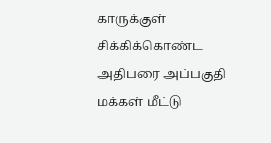காருக்குள் சிக்கிக்கொண்ட அதிபரை அப்பகுதி மக்கள் மீட்டு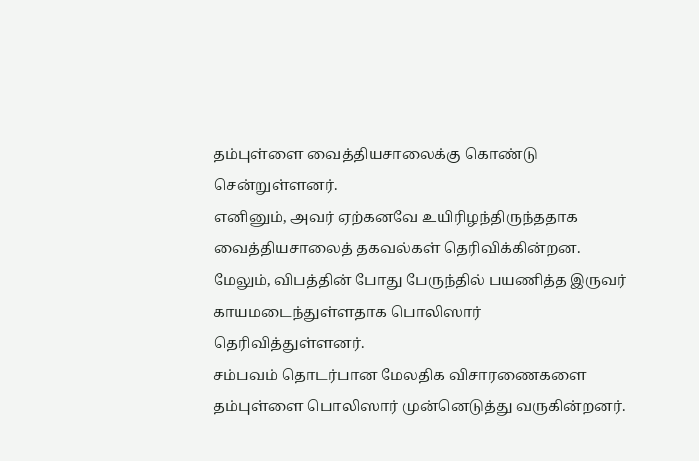தம்புள்ளை வைத்தியசாலைக்கு கொண்டு சென்றுள்ளனர்.
எனினும், அவர் ஏற்கனவே உயிரிழந்திருந்ததாக வைத்தியசாலைத் தகவல்கள் தெரிவிக்கின்றன.
மேலும், விபத்தின் போது பேருந்தில் பயணித்த இருவர் காயமடைந்துள்ளதாக பொலிஸார் தெரிவித்துள்ளனர்.
சம்பவம் தொடர்பான மேலதிக விசாரணைகளை தம்புள்ளை பொலிஸார் முன்னெடுத்து வருகின்றனர்.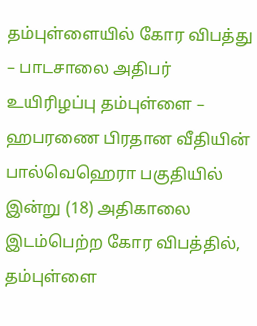தம்புள்ளையில் கோர விபத்து – பாடசாலை அதிபர் உயிரிழப்பு தம்புள்ளை – ஹபரணை பிரதான வீதியின் பால்வெஹெரா பகுதியில் இன்று (18) அதிகாலை இடம்பெற்ற கோர விபத்தில், தம்புள்ளை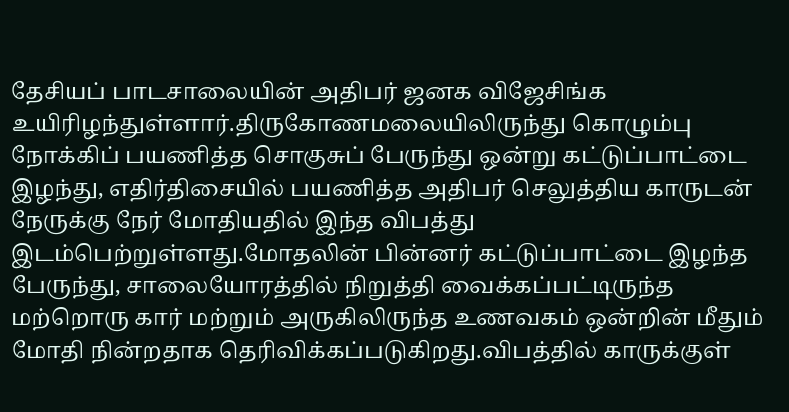தேசியப் பாடசாலையின் அதிபர் ஜனக விஜேசிங்க உயிரிழந்துள்ளார்.திருகோணமலையிலிருந்து கொழும்பு நோக்கிப் பயணித்த சொகுசுப் பேருந்து ஒன்று கட்டுப்பாட்டை இழந்து, எதிர்திசையில் பயணித்த அதிபர் செலுத்திய காருடன் நேருக்கு நேர் மோதியதில் இந்த விபத்து இடம்பெற்றுள்ளது.மோதலின் பின்னர் கட்டுப்பாட்டை இழந்த பேருந்து, சாலையோரத்தில் நிறுத்தி வைக்கப்பட்டிருந்த மற்றொரு கார் மற்றும் அருகிலிருந்த உணவகம் ஒன்றின் மீதும் மோதி நின்றதாக தெரிவிக்கப்படுகிறது.விபத்தில் காருக்குள்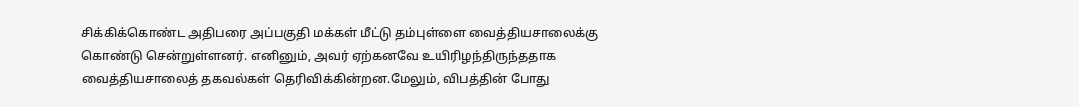சிக்கிக்கொண்ட அதிபரை அப்பகுதி மக்கள் மீட்டு தம்புள்ளை வைத்தியசாலைக்கு கொண்டு சென்றுள்ளனர். எனினும், அவர் ஏற்கனவே உயிரிழந்திருந்ததாக வைத்தியசாலைத் தகவல்கள் தெரிவிக்கின்றன.மேலும், விபத்தின் போது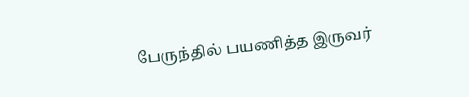பேருந்தில் பயணித்த இருவர்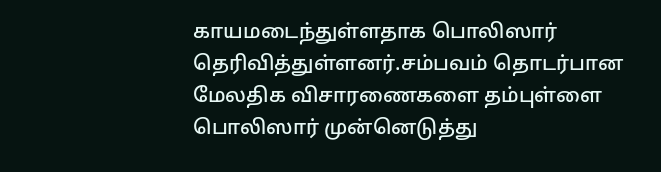காயமடைந்துள்ளதாக பொலிஸார் தெரிவித்துள்ளனர்.சம்பவம் தொடர்பான மேலதிக விசாரணைகளை தம்புள்ளை பொலிஸார் முன்னெடுத்து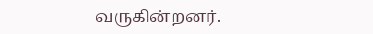வருகின்றனர்.